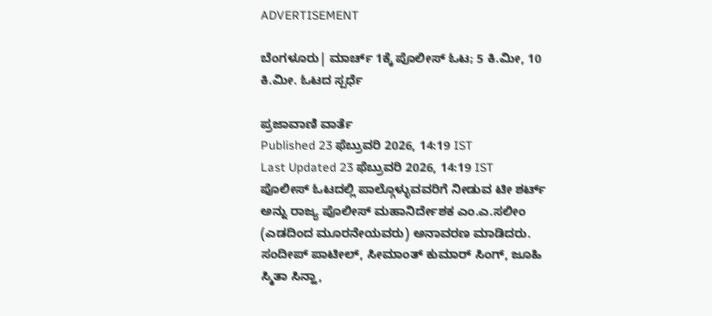ADVERTISEMENT

ಬೆಂಗಳೂರು| ಮಾರ್ಚ್ 1ಕ್ಕೆ ಪೊಲೀಸ್ ಓಟ; 5 ಕಿ.ಮೀ, 10 ಕಿ.ಮೀ. ಓಟದ ಸ್ಪರ್ಧೆ

ಪ್ರಜಾವಾಣಿ ವಾರ್ತೆ
Published 23 ಫೆಬ್ರುವರಿ 2026, 14:19 IST
Last Updated 23 ಫೆಬ್ರುವರಿ 2026, 14:19 IST
ಪೊಲೀಸ್ ಓಟದಲ್ಲಿ ಪಾಲ್ಗೊಳ್ಳುವವರಿಗೆ ನೀಡುವ ಟೀ ಶರ್ಟ್‌ ಅನ್ನು ರಾಜ್ಯ ಪೊಲೀಸ್ ಮಹಾನಿರ್ದೇಶಕ ಎಂ.ಎ.ಸಲೀಂ (ಎಡದಿಂದ ಮೂರನೇಯವರು) ಅನಾವರಣ ಮಾಡಿದರು. ಸಂದೀಪ್ ಪಾಟೀಲ್, ಸೀಮಾಂತ್ ಕುಮಾರ್ ಸಿಂಗ್, ಜೂಹಿ ಸ್ಮಿತಾ ಸಿನ್ಹಾ,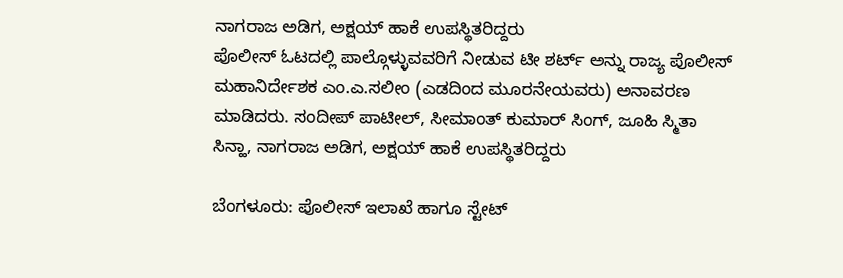ನಾಗರಾಜ ಅಡಿಗ, ಅಕ್ಷಯ್ ಹಾಕೆ ಉಪಸ್ಥಿತರಿದ್ದರು
ಪೊಲೀಸ್ ಓಟದಲ್ಲಿ ಪಾಲ್ಗೊಳ್ಳುವವರಿಗೆ ನೀಡುವ ಟೀ ಶರ್ಟ್‌ ಅನ್ನು ರಾಜ್ಯ ಪೊಲೀಸ್ ಮಹಾನಿರ್ದೇಶಕ ಎಂ.ಎ.ಸಲೀಂ (ಎಡದಿಂದ ಮೂರನೇಯವರು) ಅನಾವರಣ ಮಾಡಿದರು. ಸಂದೀಪ್ ಪಾಟೀಲ್, ಸೀಮಾಂತ್ ಕುಮಾರ್ ಸಿಂಗ್, ಜೂಹಿ ಸ್ಮಿತಾ ಸಿನ್ಹಾ, ನಾಗರಾಜ ಅಡಿಗ, ಅಕ್ಷಯ್ ಹಾಕೆ ಉಪಸ್ಥಿತರಿದ್ದರು

ಬೆಂಗಳೂರು: ಪೊಲೀಸ್ ಇಲಾಖೆ ಹಾಗೂ ಸ್ಟೇಟ್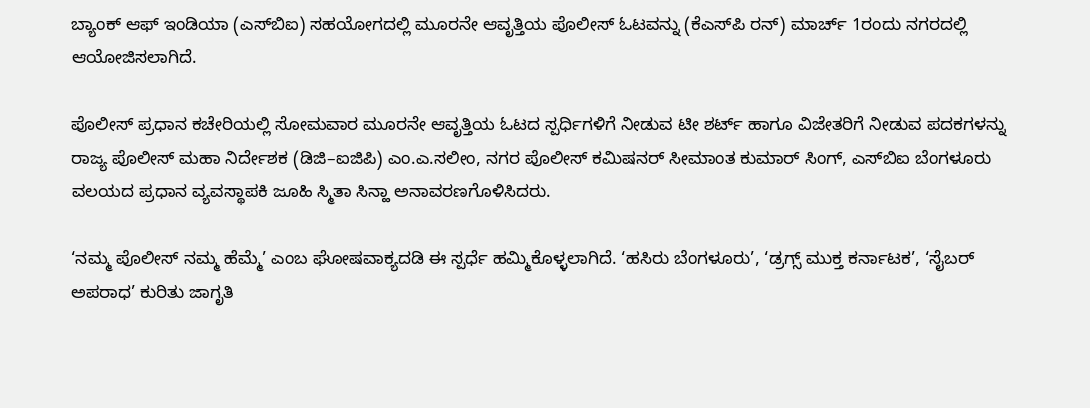ಬ್ಯಾಂಕ್ ಆಫ್‌ ಇಂಡಿಯಾ (ಎಸ್‌ಬಿಐ) ಸಹಯೋಗದಲ್ಲಿ ಮೂರನೇ ಆವೃತ್ತಿಯ ಪೊಲೀಸ್ ಓಟವನ್ನು (ಕೆಎಸ್‌ಪಿ ರನ್) ಮಾರ್ಚ್ 1ರಂದು ನಗರದಲ್ಲಿ ಆಯೋಜಿಸಲಾಗಿದೆ.

ಪೊಲೀಸ್ ಪ್ರಧಾನ ಕಚೇರಿಯಲ್ಲಿ ಸೋಮವಾರ ಮೂರನೇ ಆವೃತ್ತಿಯ ಓಟದ ಸ್ಪರ್ಧಿಗಳಿಗೆ ನೀಡುವ ಟೀ ಶರ್ಟ್‌ ಹಾಗೂ ವಿಜೇತರಿಗೆ ನೀಡುವ ಪದಕಗಳನ್ನು ರಾಜ್ಯ ಪೊಲೀಸ್ ಮಹಾ ನಿರ್ದೇಶಕ (ಡಿಜಿ–ಐಜಿಪಿ) ಎಂ.ಎ.ಸಲೀಂ, ನಗರ ಪೊಲೀಸ್ ಕಮಿಷನರ್ ಸೀಮಾಂತ ಕುಮಾರ್ ಸಿಂಗ್, ಎಸ್‌ಬಿಐ ಬೆಂಗಳೂರು ವಲಯದ ಪ್ರಧಾನ ವ್ಯವಸ್ಥಾಪಕಿ ಜೂಹಿ ಸ್ಮಿತಾ ಸಿನ್ಹಾ ಅನಾವರಣಗೊಳಿಸಿದರು.

‘ನಮ್ಮ ಪೊಲೀಸ್ ನಮ್ಮ ಹೆಮ್ಮೆ’ ಎಂಬ ಘೋಷವಾಕ್ಯದಡಿ ಈ ಸ್ಪರ್ಧೆ ಹಮ್ಮಿಕೊಳ್ಳಲಾಗಿದೆ. ‘ಹಸಿರು ಬೆಂಗಳೂರು’, ‘ಡ್ರಗ್ಸ್ ಮುಕ್ತ ಕರ್ನಾಟಕ’, ‘ಸೈಬರ್ ಅಪರಾಧ’ ಕುರಿತು ಜಾಗೃತಿ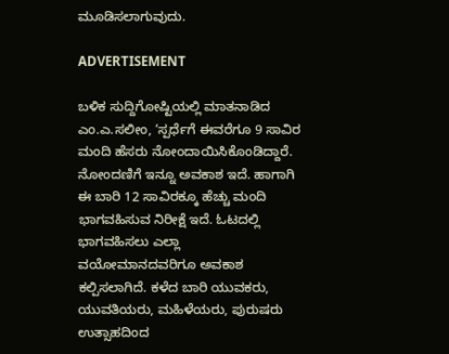ಮೂಡಿಸಲಾಗುವುದು.

ADVERTISEMENT

ಬಳಿಕ ಸುದ್ದಿಗೋಷ್ಟಿಯಲ್ಲಿ ಮಾತನಾಡಿದ ಎಂ.ಎ.ಸಲೀಂ, ‘ಸ್ಪರ್ಧೆಗೆ ಈವರೆಗೂ 9 ಸಾವಿರ ಮಂದಿ ಹೆಸರು ನೋಂದಾಯಿಸಿಕೊಂಡಿದ್ದಾರೆ. ನೋಂದಣಿಗೆ ಇನ್ನೂ ಅವಕಾಶ ಇದೆ. ಹಾಗಾಗಿ ಈ ಬಾರಿ 12 ಸಾವಿರಕ್ಕೂ ಹೆಚ್ಚು ಮಂದಿ ಭಾಗವಹಿಸುವ ನಿರೀಕ್ಷೆ ಇದೆ. ಓಟದಲ್ಲಿ ಭಾಗವಹಿಸಲು ಎಲ್ಲಾ ವಯೋಮಾನದವರಿಗೂ ಅವಕಾಶ ಕಲ್ಪಿಸಲಾಗಿದೆ. ಕಳೆದ ಬಾರಿ ಯುವಕರು, ಯುವತಿಯರು, ಮಹಿಳೆಯರು, ಪುರುಷರು ಉತ್ಸಾಹದಿಂದ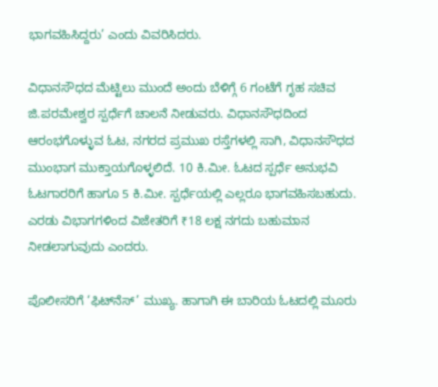ಭಾಗವಹಿಸಿದ್ದರು’ ಎಂದು ವಿವರಿಸಿದರು.

ವಿಧಾನಸೌಧದ ಮೆಟ್ಟಿಲು ಮುಂದೆ ಅಂದು ಬೆಳಿಗ್ಗೆ 6 ಗಂಟೆಗೆ ಗೃಹ ಸಚಿವ ಜಿ.ಪರಮೇಶ್ವರ ಸ್ಪರ್ಧೆಗೆ ಚಾಲನೆ ನೀಡುವರು. ವಿಧಾನಸೌಧದಿಂದ ಆರಂಭಗೊಳ್ಳುವ ಓಟ, ನಗರದ ಪ್ರಮುಖ ರಸ್ತೆಗಳಲ್ಲಿ ಸಾಗಿ, ವಿಧಾನಸೌಧದ ಮುಂಭಾಗ ಮುಕ್ತಾಯಗೊಳ್ಳಲಿದೆ. 10 ಕಿ.ಮೀ. ಓಟದ ಸ್ಪರ್ಧೆ ಅನುಭವಿ ಓಟಗಾರರಿಗೆ ಹಾಗೂ 5 ಕಿ.ಮೀ. ಸ್ಪರ್ಧೆಯಲ್ಲಿ ಎಲ್ಲರೂ ಭಾಗವಹಿಸಬಹುದು. ಎರಡು ವಿಭಾಗಗಳಿಂದ ವಿಜೇತರಿಗೆ ₹18 ಲಕ್ಷ ನಗದು ಬಹುಮಾನ ನೀಡಲಾಗುವುದು ಎಂದರು.

ಪೊಲೀಸರಿಗೆ ‘ಫಿಟ್‌ನೆಸ್’ ಮುಖ್ಯ. ಹಾಗಾಗಿ ಈ ಬಾರಿಯ ಓಟದಲ್ಲಿ ಮೂರು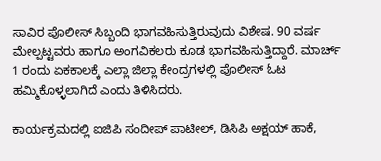ಸಾವಿರ ಪೊಲೀಸ್ ಸಿಬ್ಬಂದಿ ಭಾಗವಹಿಸುತ್ತಿರುವುದು ವಿಶೇಷ. 90 ವರ್ಷ ಮೇಲ್ಪಟ್ಟವರು ಹಾಗೂ ಅಂಗವಿಕಲರು ಕೂಡ ಭಾಗವಹಿಸುತ್ತಿದ್ದಾರೆ. ಮಾರ್ಚ್ 1 ರಂದು ಏಕಕಾಲಕ್ಕೆ ಎಲ್ಲಾ ಜಿಲ್ಲಾ ಕೇಂದ್ರಗಳಲ್ಲಿ ಪೊಲೀಸ್ ಓಟ ಹಮ್ಮಿಕೊಳ್ಳಲಾಗಿದೆ ಎಂದು ತಿಳಿಸಿದರು.

ಕಾರ್ಯಕ್ರಮದಲ್ಲಿ ಐಜಿಪಿ ಸಂದೀಪ್ ಪಾಟೀಲ್, ಡಿಸಿಪಿ ಅಕ್ಷಯ್ ಹಾಕೆ,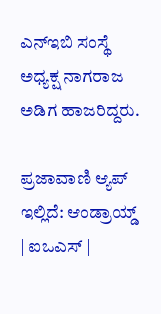ಎನ್‌ಇಬಿ ಸಂಸ್ಥೆ ಅಧ್ಯಕ್ಷ ನಾಗರಾಜ ಅಡಿಗ ಹಾಜರಿದ್ದರು.

ಪ್ರಜಾವಾಣಿ ಆ್ಯಪ್ ಇಲ್ಲಿದೆ: ಆಂಡ್ರಾಯ್ಡ್ | ಐಒಎಸ್ |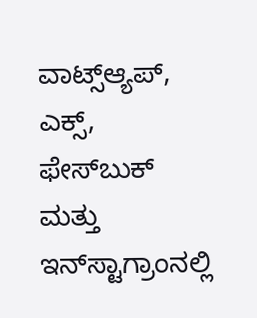ವಾಟ್ಸ್ಆ್ಯಪ್, ಎಕ್ಸ್, ಫೇಸ್‌ಬುಕ್ ಮತ್ತು ಇನ್‌ಸ್ಟಾಗ್ರಾಂನಲ್ಲಿ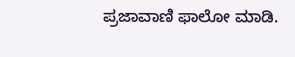ಪ್ರಜಾವಾಣಿ ಫಾಲೋ ಮಾಡಿ.